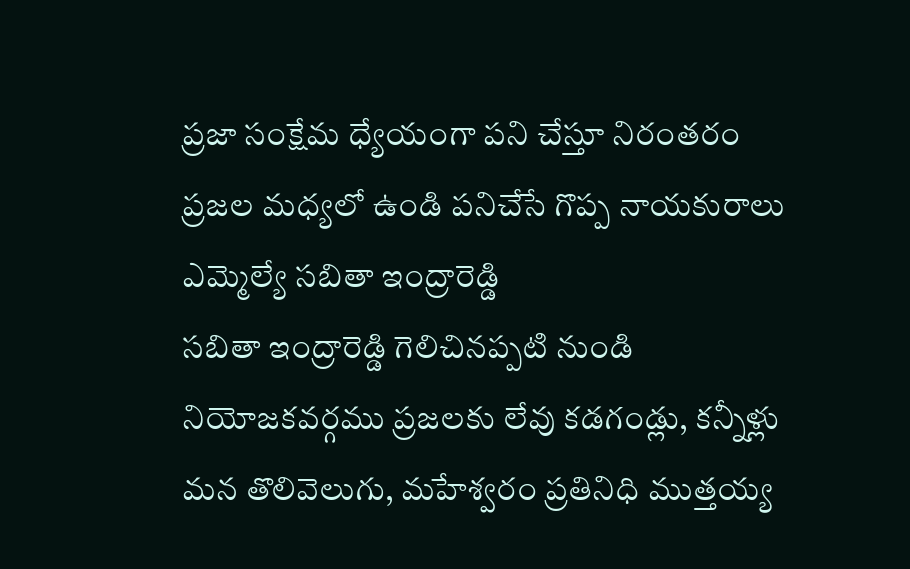ప్రజా సంక్షేమ ధ్యేయంగా పని చేస్తూ నిరంతరం ప్రజల మధ్యలో ఉండి పనిచేసే గొప్ప నాయకురాలు ఎమ్మెల్యే సబితా ఇంద్రారెడ్డి
సబితా ఇంద్రారెడ్డి గెలిచినప్పటి నుండి నియోజకవర్గము ప్రజలకు లేవు కడగండ్లు, కన్నీళ్లు మన తొలివెలుగు, మహేశ్వరం ప్రతినిధి ముత్తయ్య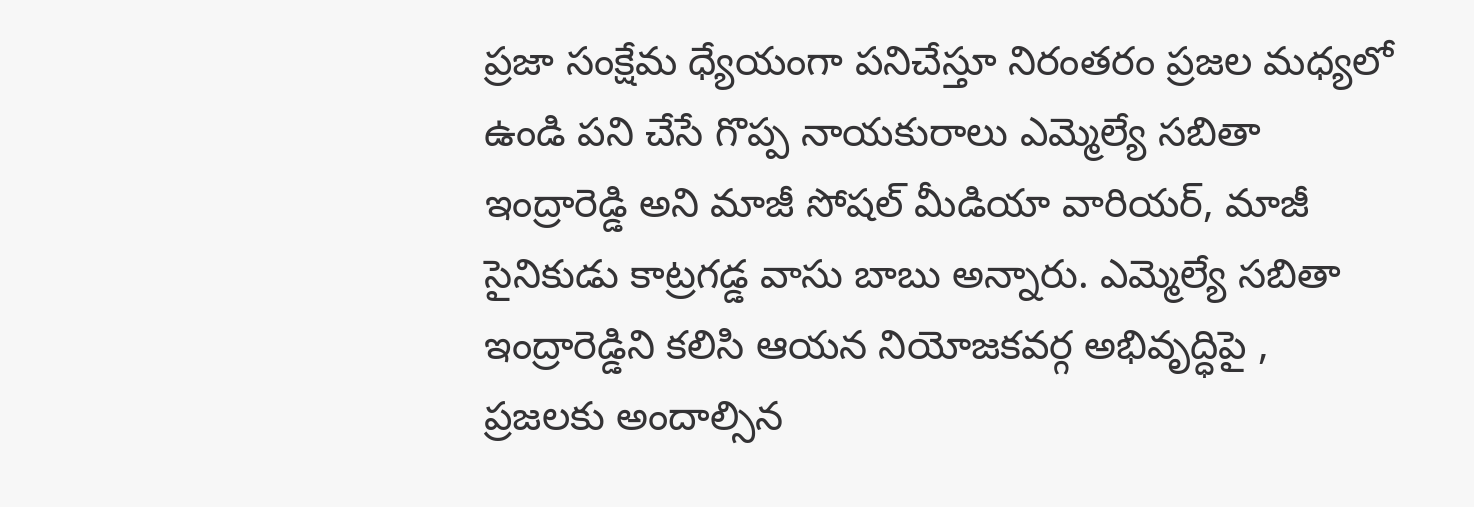ప్రజా సంక్షేమ ధ్యేయంగా పనిచేస్తూ నిరంతరం ప్రజల మధ్యలో ఉండి పని చేసే గొప్ప నాయకురాలు ఎమ్మెల్యే సబితా ఇంద్రారెడ్డి అని మాజీ సోషల్ మీడియా వారియర్, మాజీ సైనికుడు కాట్రగడ్డ వాసు బాబు అన్నారు. ఎమ్మెల్యే సబితా ఇంద్రారెడ్డిని కలిసి ఆయన నియోజకవర్గ అభివృద్ధిపై , ప్రజలకు అందాల్సిన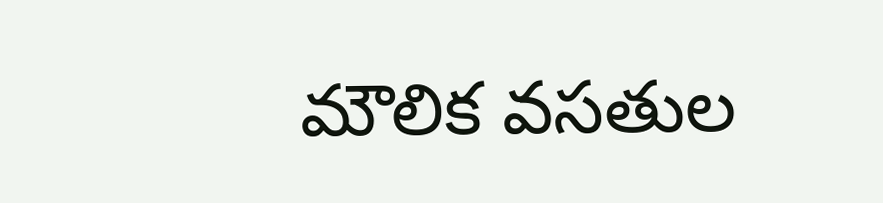మౌలిక వసతుల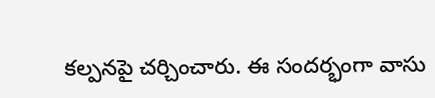కల్పనపై చర్చించారు. ఈ సందర్భంగా వాసు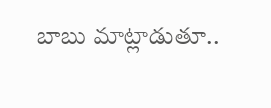బాబు మాట్లాడుతూ..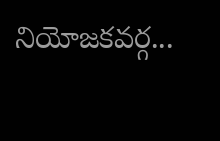నియోజకవర్గ...